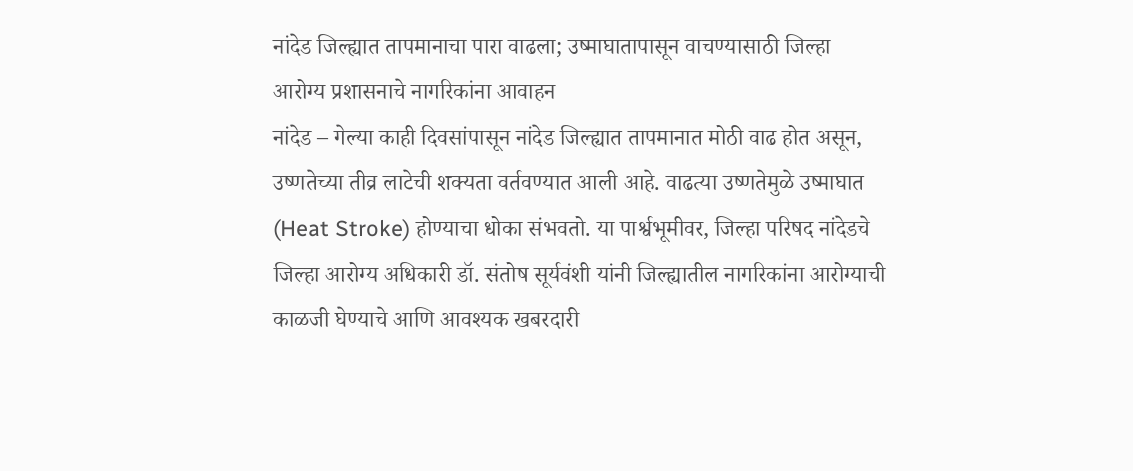नांदेड जिल्ह्यात तापमानाचा पारा वाढला; उष्माघातापासून वाचण्यासाठी जिल्हा आरोग्य प्रशासनाचे नागरिकांना आवाहन
नांदेड – गेल्या काही दिवसांपासून नांदेड जिल्ह्यात तापमानात मोठी वाढ होत असून, उष्णतेच्या तीव्र लाटेची शक्यता वर्तवण्यात आली आहे. वाढत्या उष्णतेमुळे उष्माघात (Heat Stroke) होण्याचा धोका संभवतो. या पार्श्वभूमीवर, जिल्हा परिषद नांदेडचे जिल्हा आरोग्य अधिकारी डॉ. संतोष सूर्यवंशी यांनी जिल्ह्यातील नागरिकांना आरोग्याची काळजी घेण्याचे आणि आवश्यक खबरदारी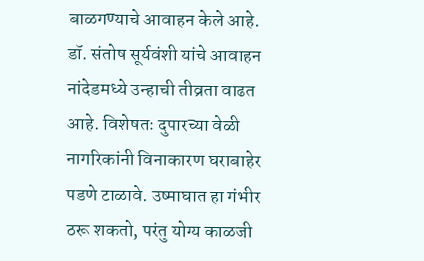बाळगण्याचे आवाहन केले आहे.
डॉ. संतोष सूर्यवंशी यांचे आवाहन
नांदेडमध्ये उन्हाची तीव्रता वाढत आहे. विशेषतः दुपारच्या वेळी नागरिकांनी विनाकारण घराबाहेर पडणे टाळावे. उष्माघात हा गंभीर ठरू शकतो, परंतु योग्य काळजी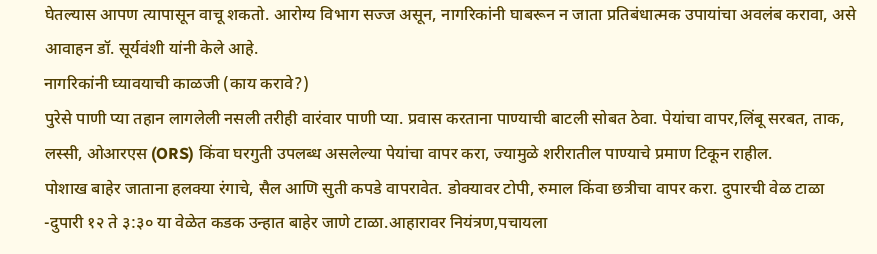घेतल्यास आपण त्यापासून वाचू शकतो. आरोग्य विभाग सज्ज असून, नागरिकांनी घाबरून न जाता प्रतिबंधात्मक उपायांचा अवलंब करावा, असे आवाहन डॉ. सूर्यवंशी यांनी केले आहे.
नागरिकांनी घ्यावयाची काळजी (काय करावे?)
पुरेसे पाणी प्या तहान लागलेली नसली तरीही वारंवार पाणी प्या. प्रवास करताना पाण्याची बाटली सोबत ठेवा. पेयांचा वापर,लिंबू सरबत, ताक, लस्सी, ओआरएस (ORS) किंवा घरगुती उपलब्ध असलेल्या पेयांचा वापर करा, ज्यामुळे शरीरातील पाण्याचे प्रमाण टिकून राहील.
पोशाख बाहेर जाताना हलक्या रंगाचे, सैल आणि सुती कपडे वापरावेत. डोक्यावर टोपी, रुमाल किंवा छत्रीचा वापर करा. दुपारची वेळ टाळा -दुपारी १२ ते ३:३० या वेळेत कडक उन्हात बाहेर जाणे टाळा.आहारावर नियंत्रण,पचायला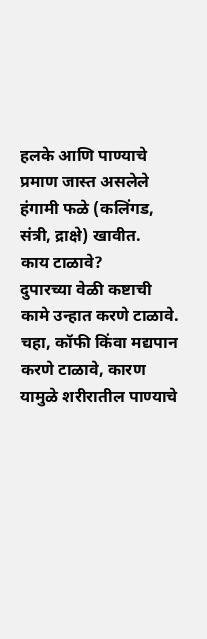हलके आणि पाण्याचे प्रमाण जास्त असलेले हंगामी फळे (कलिंगड, संत्री, द्राक्षे) खावीत.
काय टाळावे?
दुपारच्या वेळी कष्टाची कामे उन्हात करणे टाळावे.
चहा, कॉफी किंवा मद्यपान करणे टाळावे, कारण यामुळे शरीरातील पाण्याचे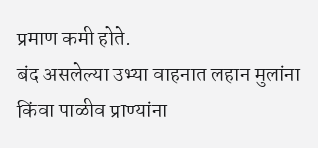प्रमाण कमी होते.
बंद असलेल्या उभ्या वाहनात लहान मुलांना किंवा पाळीव प्राण्यांना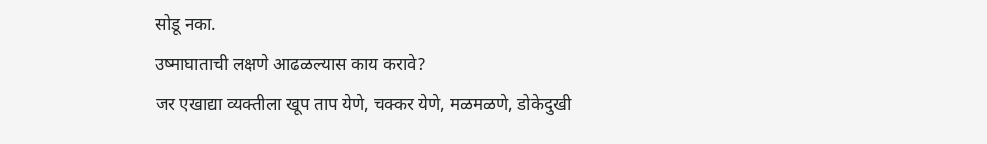सोडू नका.
उष्माघाताची लक्षणे आढळल्यास काय करावे?
जर एखाद्या व्यक्तीला खूप ताप येणे, चक्कर येणे, मळमळणे, डोकेदुखी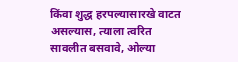किंवा शुद्ध हरपल्यासारखे वाटत असल्यास, त्याला त्वरित सावलीत बसवावे, ओल्या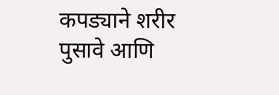कपड्याने शरीर पुसावे आणि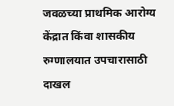जवळच्या प्राथमिक आरोग्य केंद्रात किंवा शासकीय रुग्णालयात उपचारासाठी दाखल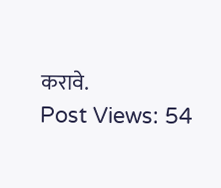करावे.
Post Views: 54